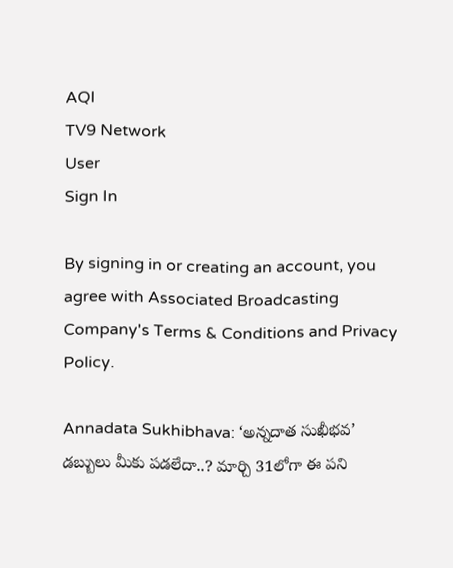AQI
TV9 Network
User
Sign In

By signing in or creating an account, you agree with Associated Broadcasting Company's Terms & Conditions and Privacy Policy.

Annadata Sukhibhava: ‘అన్నదాత సుఖీభవ’ డబ్బులు మీకు పడలేదా..? మార్చి 31లోగా ఈ పని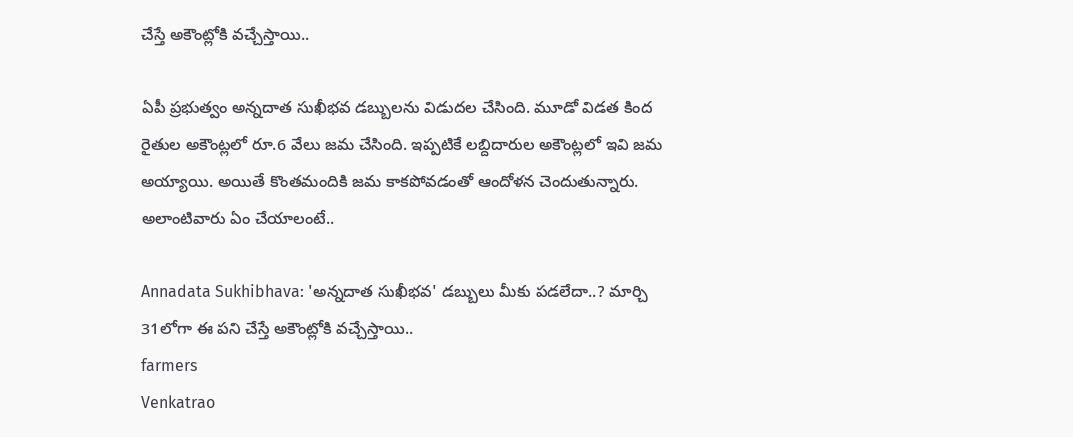చేస్తే అకౌంట్లోకి వచ్చేస్తాయి..

ఏపీ ప్రభుత్వం అన్నదాత సుఖీభవ డబ్బులను విడుదల చేసింది. మూడో విడత కింద రైతుల అకౌంట్లలో రూ.6 వేలు జమ చేసింది. ఇప్పటికే లబ్దిదారుల అకౌంట్లలో ఇవి జమ అయ్యాయి. అయితే కొంతమందికి జమ కాకపోవడంతో ఆందోళన చెందుతున్నారు. అలాంటివారు ఏం చేయాలంటే..

Annadata Sukhibhava: 'అన్నదాత సుఖీభవ' డబ్బులు మీకు పడలేదా..? మార్చి 31లోగా ఈ పని చేస్తే అకౌంట్లోకి వచ్చేస్తాయి..
farmers
Venkatrao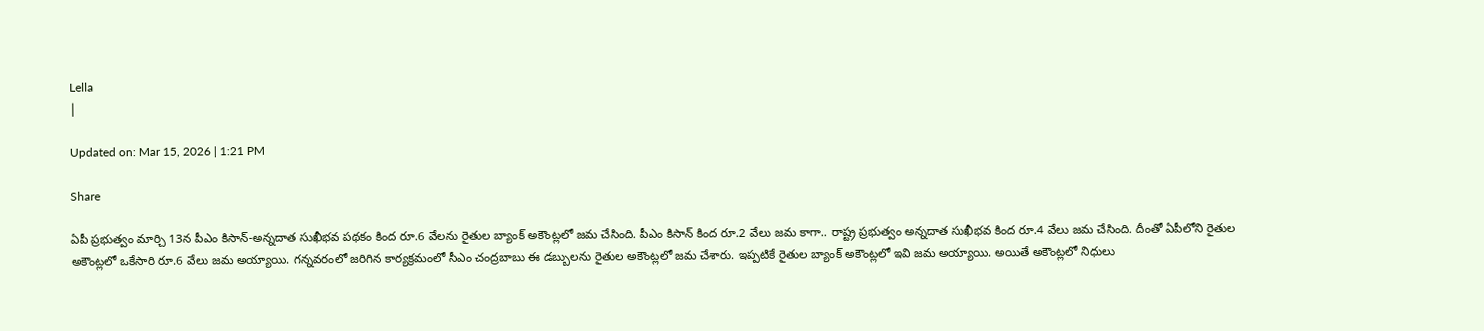Lella
|

Updated on: Mar 15, 2026 | 1:21 PM

Share

ఏపీ ప్రభుత్వం మార్చి 13న పీఎం కిసాన్-అన్నదాత సుఖీభవ పథకం కింద రూ.6 వేలను రైతుల బ్యాంక్ అకౌంట్లలో జమ చేసింది. పీఎం కిసాన్ కింద రూ.2 వేలు జమ కాగా.. రాష్ట్ర ప్రభుత్వం అన్నదాత సుఖీభవ కింద రూ.4 వేలు జమ చేసింది. దీంతో ఏపీలోని రైతుల అకౌంట్లలో ఒకేసారి రూ.6 వేలు జమ అయ్యాయి. గన్నవరంలో జరిగిన కార్యక్రమంలో సీఎం చంద్రబాబు ఈ డబ్బులను రైతుల అకౌంట్లలో జమ చేశారు. ఇప్పటికే రైతుల బ్యాంక్ అకౌంట్లలో ఇవి జమ అయ్యాయి. అయితే అకౌంట్లలో నిధులు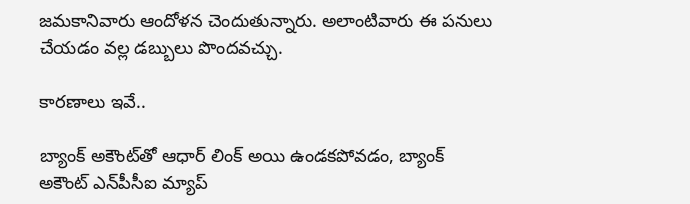జమకానివారు ఆందోళన చెందుతున్నారు. అలాంటివారు ఈ పనులు చేయడం వల్ల డబ్బులు పొందవచ్చు.

కారణాలు ఇవే..

బ్యాంక్ అకౌంట్‌తో ఆధార్ లింక్ అయి ఉండకపోవడం, బ్యాంక్ అకౌంట్ ఎన్‌పీసీఐ మ్యాప్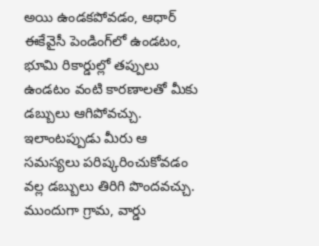అయి ఉండకపోవడం, ఆధార్ ఈకేవైసీ పెండింగ్‌లో ఉండటం, భూమి రికార్డుల్లో తప్పులు ఉండటం వంటి కారణాలతో మీకు డబ్బులు ఆగిపోవచ్చు. ఇలాంటప్పుడు మీరు ఆ సమస్యలు పరిష్కరించుకోవడం వల్ల డబ్బులు తిరిగి పొందవచ్చు. ముందుగా గ్రామ, వార్డు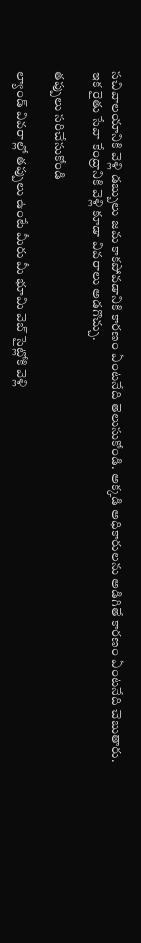సచివాలయానికి వెళ్లి డబ్బులు జమ కాకపోవడానికి కారణం ఏంటనేది తెలుసుకోండి. అక్కడి అధికారులను అడిగితే కారణం ఏంటనేది చెబుతారు. ఇక రైతు సేవా కేంద్రానికి వెళ్లి కూడా వివరాలు అడగొచ్చు.

తప్పులు సరిచేసుకోండి

ల్యాండ్ వివరాల్లో తప్పులు ఉంటే మీరు మీ భూమి వెబ్ సైట్లోకి వెళ్లి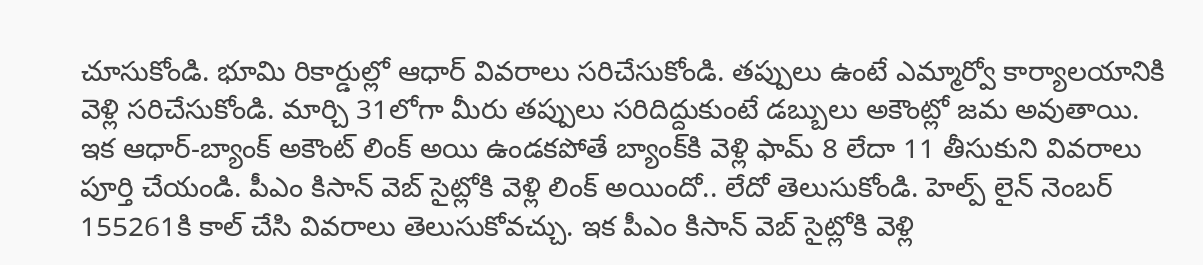చూసుకోండి. భూమి రికార్డుల్లో ఆధార్ వివరాలు సరిచేసుకోండి. తప్పులు ఉంటే ఎమ్మార్వో కార్యాలయానికి వెళ్లి సరిచేసుకోండి. మార్చి 31లోగా మీరు తప్పులు సరిదిద్దుకుంటే డబ్బులు అకౌంట్లో జమ అవుతాయి. ఇక ఆధార్-బ్యాంక్ అకౌంట్ లింక్ అయి ఉండకపోతే బ్యాంక్‌కి వెళ్లి ఫామ్ 8 లేదా 11 తీసుకుని వివరాలు పూర్తి చేయండి. పీఎం కిసాన్ వెబ్ సైట్లోకి వెళ్లి లింక్ అయిందో.. లేదో తెలుసుకోండి. హెల్ప్ లైన్ నెంబర్ 155261కి కాల్ చేసి వివరాలు తెలుసుకోవచ్చు. ఇక పీఎం కిసాన్ వెబ్ సైట్లోకి వెళ్లి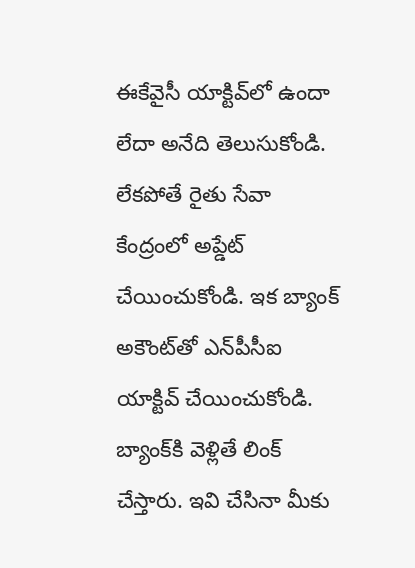ఈకేవైసీ యాక్టివ్‌లో ఉందా లేదా అనేది తెలుసుకోండి. లేకపోతే రైతు సేవా కేంద్రంలో అప్డేట్ చేయించుకోండి. ఇక బ్యాంక్ అకౌంట్‌తో ఎన్‌పీసీఐ యాక్టివ్ చేయించుకోండి. బ్యాంక్‌కి వెళ్లితే లింక్ చేస్తారు. ఇవి చేసినా మీకు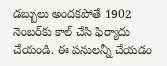డబ్బులు అందకపోతే 1902 నెంబర్‌కు కాల్ చేసి ఫిర్యాదు చేయండి. ఈ పనులన్నీ చేయడం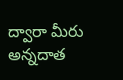ద్వారా మీరు అన్నదాత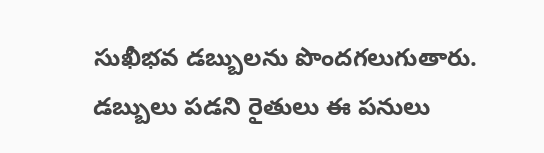సుఖీభవ డబ్బులను పొందగలుగుతారు. డబ్బులు పడని రైతులు ఈ పనులు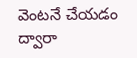వెంటనే చేయడం ద్వారా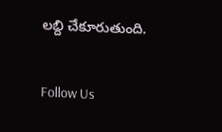లబ్ది చేకూరుతుంది.

Follow Us